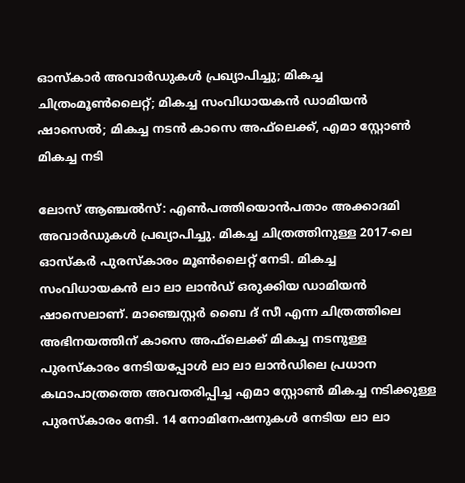ഓസ്‌കാര്‍ അവാര്‍ഡുകള്‍ പ്രഖ്യാപിച്ചു; മികച്ച ചിത്രംമൂണ്‍ലൈറ്റ്; മികച്ച സംവിധായകന്‍ ഡാമിയന്‍ ഷാസെല്‍; മികച്ച നടന്‍ കാസെ അഫ്‌ലെക്ക്, എമാ സ്റ്റോണ്‍ മികച്ച നടി

ലോസ് ആഞ്ചല്‍സ്: എണ്‍പത്തിയൊന്‍പതാം അക്കാദമി അവാര്‍ഡുകള്‍ പ്രഖ്യാപിച്ചു. മികച്ച ചിത്രത്തിനുള്ള 2017-ലെ ഓസ്‌കര്‍ പുരസ്‌കാരം മൂണ്‍ലൈറ്റ് നേടി. മികച്ച സംവിധായകന്‍ ലാ ലാ ലാന്‍ഡ് ഒരുക്കിയ ഡാമിയന്‍ ഷാസെലാണ്. മാഞ്ചെസ്റ്റര്‍ ബൈ ദ് സീ എന്ന ചിത്രത്തിലെ അഭിനയത്തിന് കാസെ അഫ്‌ലെക്ക് മികച്ച നടനുള്ള പുരസ്‌കാരം നേടിയപ്പോള്‍ ലാ ലാ ലാന്‍ഡിലെ പ്രധാന കഥാപാത്രത്തെ അവതരിപ്പിച്ച എമാ സ്റ്റോണ്‍ മികച്ച നടിക്കുള്ള പുരസ്‌കാരം നേടി. 14 നോമിനേഷനുകള്‍ നേടിയ ലാ ലാ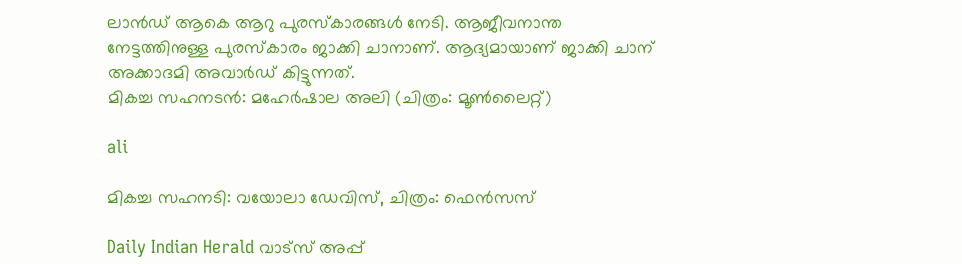ലാന്‍ഡ് ആകെ ആറു പുരസ്‌കാരങ്ങള്‍ നേടി. ആജീവനാന്ത നേട്ടത്തിനുള്ള പുരസ്‌കാരം ജാക്കി ചാനാണ്. ആദ്യമായാണ് ജാക്കി ചാന് അക്കാദമി അവാര്‍ഡ് കിട്ടുന്നത്.
മികച്ച സഹനടന്‍: മഹേര്‍ഷാല അലി (ചിത്രം: മൂണ്‍ലൈറ്റ്)

ali

മികച്ച സഹനടി: വയോലാ ഡേവിസ്, ചിത്രം: ഫെന്‍സസ്

Daily Indian Herald വാട്സ് അപ്പ്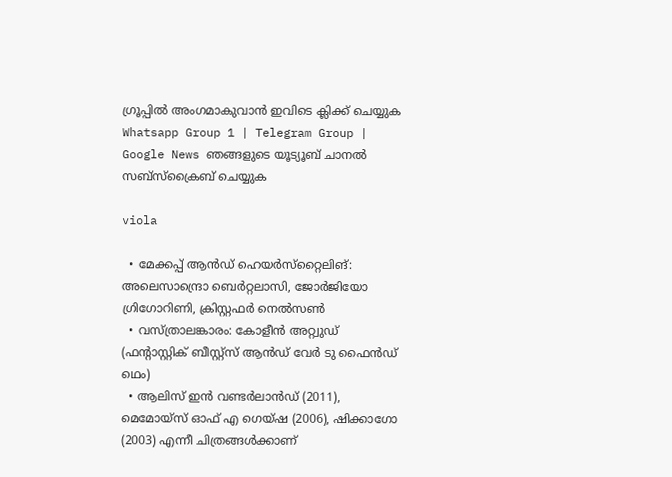ഗ്രൂപ്പിൽ അംഗമാകുവാൻ ഇവിടെ ക്ലിക്ക് ചെയ്യുക Whatsapp Group 1 | Telegram Group | Google News ഞങ്ങളുടെ യൂട്യൂബ് ചാനൽ സബ്സ്ക്രൈബ് ചെയ്യുക

viola

  • മേക്കപ്പ് ആന്‍ഡ് ഹെയര്‍സ്‌റ്റൈലിങ്: അലെസാന്ദ്രൊ ബെര്‍റ്റലാസി, ജോര്‍ജിയോ ഗ്രിഗോറിണി, ക്രിസ്റ്റഫര്‍ നെല്‍സണ്‍
  • വസ്ത്രാലങ്കാരം: കോളീന്‍ അറ്റ്വുഡ് (ഫന്റാസ്റ്റിക് ബീസ്റ്റ്‌സ് ആന്‍ഡ് വേര്‍ ടു ഫൈന്‍ഡ് ഥെം)
  • ആലിസ് ഇന്‍ വണ്ടര്‍ലാന്‍ഡ് (2011), മെമോയ്‌സ് ഓഫ് എ ഗെയ്ഷ (2006), ഷിക്കാഗോ (2003) എന്നീ ചിത്രങ്ങള്‍ക്കാണ്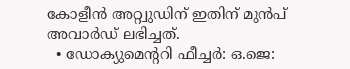കോളീന്‍ അറ്റ്വുഡിന് ഇതിന് മുന്‍പ് അവാര്‍ഡ് ലഭിച്ചത്.
  • ഡോക്യുമെന്ററി ഫീച്ചര്‍: ഒ.ജെ: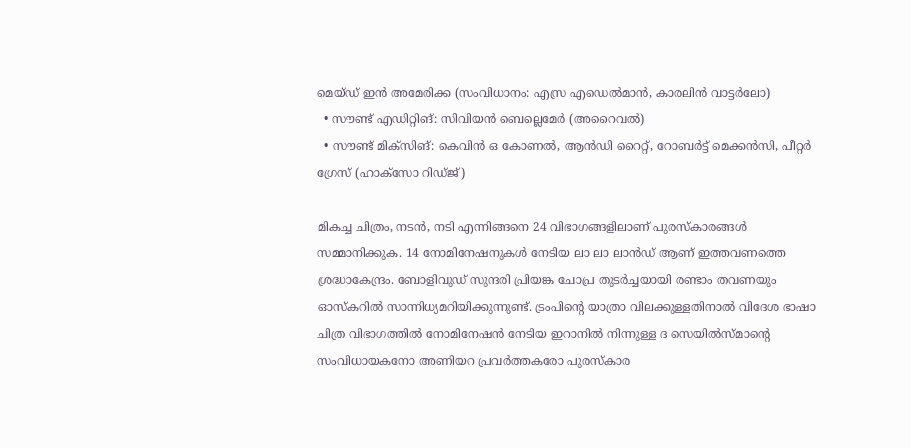മെയ്ഡ് ഇന്‍ അമേരിക്ക (സംവിധാനം: എസ്ര എഡെല്‍മാന്‍, കാരലിന്‍ വാട്ടര്‍ലോ)
  • സൗണ്ട് എഡിറ്റിങ്: സിവിയന്‍ ബെല്ലെമേര്‍ (അറൈവല്‍)
  • സൗണ്ട് മിക്‌സിങ്: കെവിന്‍ ഒ കോണല്‍, ആന്‍ഡി റൈറ്റ്, റോബര്‍ട്ട് മെക്കന്‍സി, പീറ്റര്‍ ഗ്രേസ് (ഹാക്‌സോ റിഡ്ജ്)

മികച്ച ചിത്രം, നടന്‍, നടി എന്നിങ്ങനെ 24 വിഭാഗങ്ങളിലാണ് പുരസ്‌കാരങ്ങള്‍ സമ്മാനിക്കുക. 14 നോമിനേഷനുകള്‍ നേടിയ ലാ ലാ ലാന്‍ഡ് ആണ് ഇത്തവണത്തെ ശ്രദ്ധാകേന്ദ്രം. ബോളിവുഡ് സുന്ദരി പ്രിയങ്ക ചോപ്ര തുടര്‍ച്ചയായി രണ്ടാം തവണയും ഓസ്‌കറില്‍ സാന്നിധ്യമറിയിക്കുന്നുണ്ട്. ട്രംപിന്റെ യാത്രാ വിലക്കുള്ളതിനാല്‍ വിദേശ ഭാഷാ ചിത്ര വിഭാഗത്തില്‍ നോമിനേഷന്‍ നേടിയ ഇറാനില്‍ നിന്നുള്ള ദ സെയില്‍സ്മാന്റെ സംവിധായകനോ അണിയറ പ്രവര്‍ത്തകരോ പുരസ്‌കാര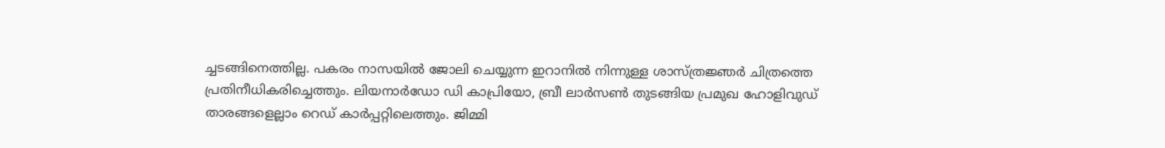ച്ചടങ്ങിനെത്തില്ല. പകരം നാസയില്‍ ജോലി ചെയ്യുന്ന ഇറാനില്‍ നിന്നുള്ള ശാസ്ത്രജ്ഞര്‍ ചിത്രത്തെ പ്രതിനീധികരിച്ചെത്തും. ലിയനാര്‍ഡോ ഡി കാപ്രിയോ, ബ്രീ ലാര്‍സണ്‍ തുടങ്ങിയ പ്രമുഖ ഹോളിവുഡ് താരങ്ങളെല്ലാം റെഡ് കാര്‍പ്പറ്റിലെത്തും. ജിമ്മി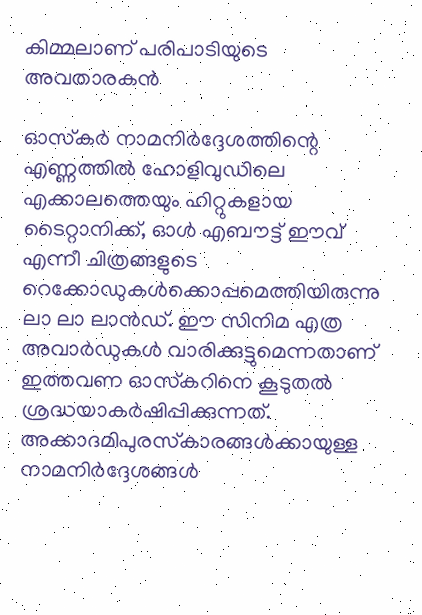കിമ്മലാണ് പരിപാടിയുടെ അവതാരകന്‍

ഓസ്‌കര്‍ നാമനിര്‍ദ്ദേശത്തിന്റെ എണ്ണത്തില്‍ ഹോളിവുഡിലെ എക്കാലത്തെയും ഹിറ്റുകളായ ടൈറ്റാനിക്ക്, ഓള്‍ എബൗട്ട് ഈവ് എന്നീ ചിത്രങ്ങളുടെ റെക്കോഡുകള്‍ക്കൊപ്പമെത്തിയിരുന്നു ലാ ലാ ലാന്‍ഡ്. ഈ സിനിമ എത്ര അവാര്‍ഡുകള്‍ വാരിക്കുട്ടുമെന്നതാണ് ഇത്തവണ ഓസ്‌കറിനെ കൂടുതല്‍ ശ്രദ്ധയാകര്‍ഷിപ്പിക്കുന്നത്. അക്കാദമിപുരസ്‌കാരങ്ങള്‍ക്കായുള്ള നാമനിര്‍ദ്ദേശങ്ങള്‍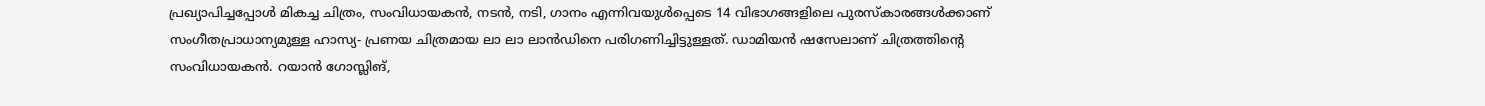പ്രഖ്യാപിച്ചപ്പോള്‍ മികച്ച ചിത്രം, സംവിധായകന്‍, നടന്‍, നടി, ഗാനം എന്നിവയുള്‍പ്പെടെ 14 വിഭാഗങ്ങളിലെ പുരസ്‌കാരങ്ങള്‍ക്കാണ് സംഗീതപ്രാധാന്യമുള്ള ഹാസ്യ- പ്രണയ ചിത്രമായ ലാ ലാ ലാന്‍ഡിനെ പരിഗണിച്ചിട്ടുള്ളത്. ഡാമിയന്‍ ഷസേലാണ് ചിത്രത്തിന്റെ സംവിധായകന്‍. റയാന്‍ ഗോസ്ലിങ്,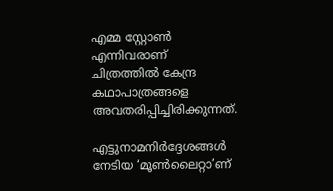എമ്മ സ്റ്റോണ്‍ എന്നിവരാണ് ചിത്രത്തില്‍ കേന്ദ്ര കഥാപാത്രങ്ങളെ അവതരിപ്പിച്ചിരിക്കുന്നത്.

എട്ടുനാമനിര്‍ദ്ദേശങ്ങള്‍ നേടിയ ‘മൂണ്‍ലൈറ്റാ’ണ്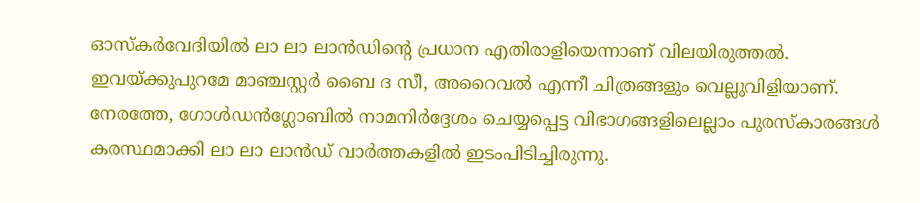ഓസ്‌കര്‍വേദിയില്‍ ലാ ലാ ലാന്‍ഡിന്റെ പ്രധാന എതിരാളിയെന്നാണ് വിലയിരുത്തല്‍. ഇവയ്ക്കുപുറമേ മാഞ്ചസ്റ്റര്‍ ബൈ ദ സീ, അറൈവല്‍ എന്നീ ചിത്രങ്ങളും വെല്ലുവിളിയാണ്. നേരത്തേ, ഗോള്‍ഡന്‍ഗ്ലോബില്‍ നാമനിര്‍ദ്ദേശം ചെയ്യപ്പെട്ട വിഭാഗങ്ങളിലെല്ലാം പുരസ്‌കാരങ്ങള്‍ കരസ്ഥമാക്കി ലാ ലാ ലാന്‍ഡ് വാര്‍ത്തകളില്‍ ഇടംപിടിച്ചിരുന്നു.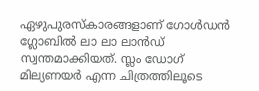ഏഴുപുരസ്‌കാരങ്ങളാണ് ഗോള്‍ഡന്‍ ഗ്ലോബില്‍ ലാ ലാ ലാന്‍ഡ് സ്വന്തമാക്കിയത്. സ്ലം ഡോഗ് മില്യണയര്‍ എന്ന ചിത്രത്തിലൂടെ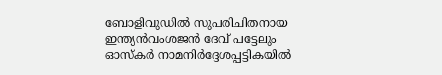ബോളിവുഡില്‍ സുപരിചിതനായ ഇന്ത്യന്‍വംശജന്‍ ദേവ് പട്ടേലും ഓസ്‌കര്‍ നാമനിര്‍ദ്ദേശപ്പട്ടികയില്‍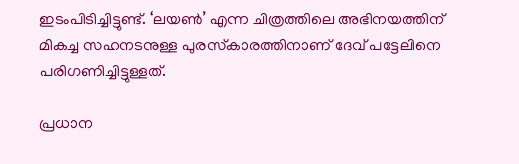ഇടംപിടിച്ചിട്ടുണ്ട്. ‘ലയണ്‍’ എന്ന ചിത്രത്തിലെ അഭിനയത്തിന് മികച്ച സഹനടനുള്ള പുരസ്‌കാരത്തിനാണ് ദേവ് പട്ടേലിനെ പരിഗണിച്ചിട്ടുള്ളത്.

പ്രധാന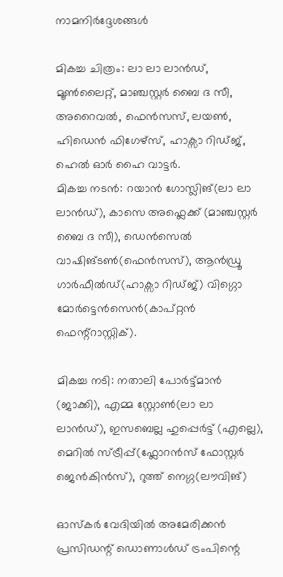നാമനിര്‍ദ്ദേശങ്ങള്‍

മികച്ച ചിത്രം: ലാ ലാ ലാന്‍ഡ്, മൂണ്‍ലൈറ്റ്, മാഞ്ചസ്റ്റര്‍ ബൈ ദ സീ, അറൈവല്‍, ഫെന്‍സസ്, ലയണ്‍, ഹിഡെന്‍ ഫിഗേഴ്സ്, ഹാക്സാ റിഡ്ജ്, ഹെല്‍ ഓര്‍ ഹൈ വാട്ടര്‍.
മികച്ച നടന്‍: റയാന്‍ ഗോസ്ലിങ്(ലാ ലാ ലാന്‍ഡ്), കാസെ അഫ്ലെക്ക് (മാഞ്ചസ്റ്റര്‍ ബൈ ദ സീ), ഡെന്‍സെല്‍ വാഷിങ്ടണ്‍(ഫെന്‍സസ്), ആന്‍ഡ്രൂ ഗാര്‍ഫീല്‍ഡ്(ഹാക്സാ റിഡ്ജ്) വിഗ്ഗൊ മോര്‍ട്ടെന്‍സെന്‍(കാപ്റ്റന്‍ ഫെന്റ്‌റാസ്റ്റിക്).

മികച്ച നടി: നതാലി പോര്‍ട്ട്മാന്‍ (ജാക്കി), എമ്മ സ്റ്റോണ്‍(ലാ ലാ ലാന്‍ഡ്), ഇസബെല്ല ഹുപ്പെര്‍ട്ട് (എല്ലെ), മെറില്‍ സ്ട്രീപ്പ്(ഫ്ലോറന്‍സ് ഫോസ്റ്റര്‍ ജെന്‍കിന്‍സ്), റുത്ത് നെഗ്ഗ(ലൗവിങ്)

ഓസ്‌കര്‍ വേദിയില്‍ അമേരിക്കന്‍ പ്രസിഡന്റ് ഡൊണാള്‍ഡ് ട്രംപിന്റെ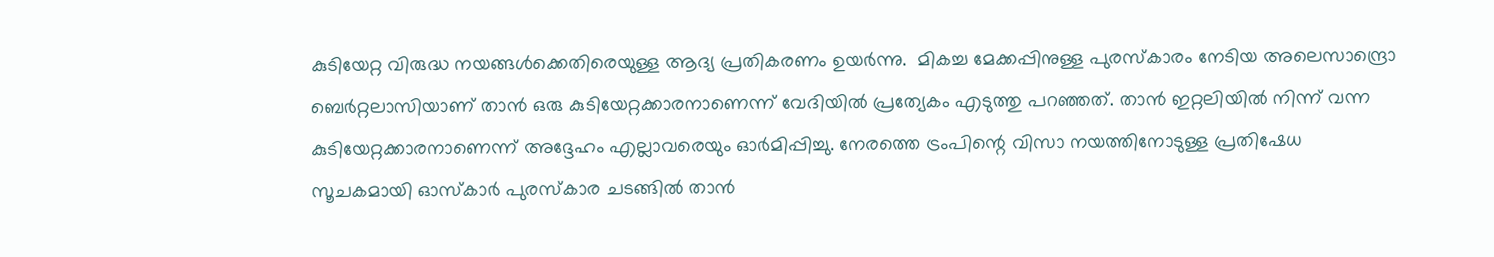കുടിയേറ്റ വിരുദ്ധ നയങ്ങള്‍ക്കെതിരെയുള്ള ആദ്യ പ്രതികരണം ഉയര്‍ന്നു.  മികച്ച മേക്കപ്പിനുള്ള പുരസ്‌കാരം നേടിയ അലെസാന്ദ്രൊ ബെര്‍റ്റലാസിയാണ് താന്‍ ഒരു കുടിയേറ്റക്കാരനാണെന്ന് വേദിയില്‍ പ്രത്യേകം എടുത്തു പറഞ്ഞത്. താന്‍ ഇറ്റലിയില്‍ നിന്ന് വന്ന കുടിയേറ്റക്കാരനാണെന്ന് അദ്ദേഹം എല്ലാവരെയും ഓര്‍മിപ്പിച്ചു. നേരത്തെ ട്രംപിന്റെ വിസാ നയത്തിനോടുള്ള പ്രതിഷേധ സൂചകമായി ഓസ്‌കാര്‍ പുരസ്‌കാര ചടങ്ങില്‍ താന്‍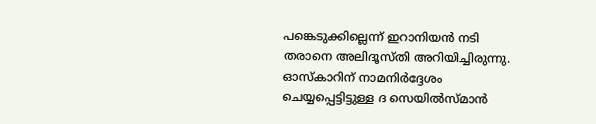പങ്കെടുക്കില്ലെന്ന് ഇറാനിയന്‍ നടി തരാനെ അലിദൂസ്തി അറിയിച്ചിരുന്നു. ഓസ്‌കാറിന് നാമനിര്‍ദ്ദേശം ചെയ്യപ്പെട്ടിട്ടുള്ള ദ സെയില്‍സ്മാന്‍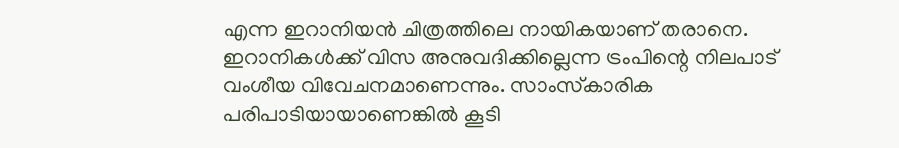എന്ന ഇറാനിയന്‍ ചിത്രത്തിലെ നായികയാണ് തരാനെ. ഇറാനികള്‍ക്ക് വിസ അനുവദിക്കില്ലെന്ന ട്രംപിന്റെ നിലപാട് വംശീയ വിവേചനമാണെന്നും. സാംസ്‌കാരിക പരിപാടിയായാണെങ്കില്‍ കൂടി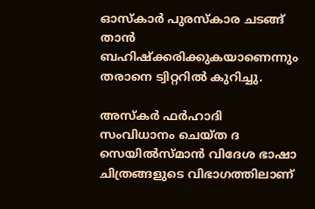ഓസ്‌കാര്‍ പുരസ്‌കാര ചടങ്ങ് താന്‍ ബഹിഷ്‌ക്കരിക്കുകയാണെന്നും തരാനെ ട്വിറ്ററില്‍ കുറിച്ചു.

അസ്‌കര്‍ ഫര്‍ഹാദി സംവിധാനം ചെയ്ത ദ സെയില്‍സ്മാന്‍ വിദേശ ഭാഷാ ചിത്രങ്ങളുടെ വിഭാഗത്തിലാണ്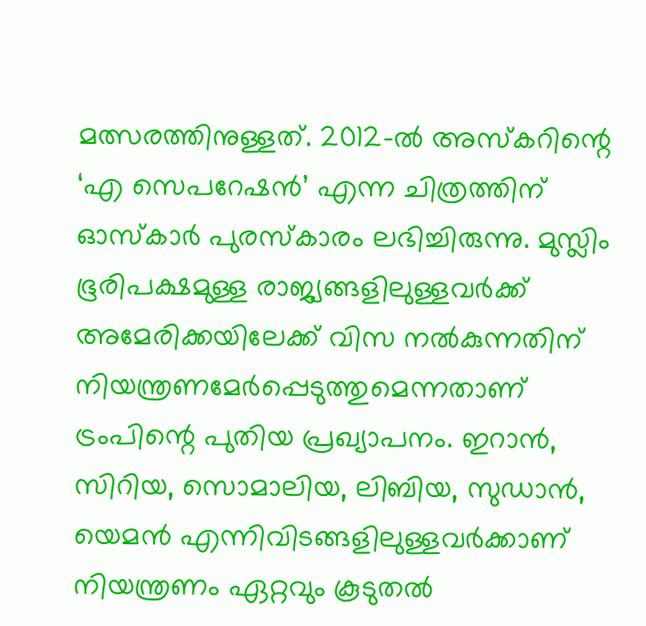മത്സരത്തിനുള്ളത്. 2012-ല്‍ അസ്‌കറിന്റെ ‘എ സെപറേഷന്‍’ എന്ന ചിത്രത്തിന് ഓസ്‌കാര്‍ പുരസ്‌കാരം ലഭിച്ചിരുന്നു. മുസ്ലിം ഭൂരിപക്ഷമുള്ള രാജ്യങ്ങളിലുള്ളവര്‍ക്ക് അമേരിക്കയിലേക്ക് വിസ നല്‍കുന്നതിന് നിയന്ത്രണമേര്‍പ്പെടുത്തുമെന്നതാണ് ട്രംപിന്റെ പുതിയ പ്രഖ്യാപനം. ഇറാന്‍, സിറിയ, സൊമാലിയ, ലിബിയ, സുഡാന്‍, യെമന്‍ എന്നിവിടങ്ങളിലുള്ളവര്‍ക്കാണ് നിയന്ത്രണം ഏറ്റവും കൂടുതല്‍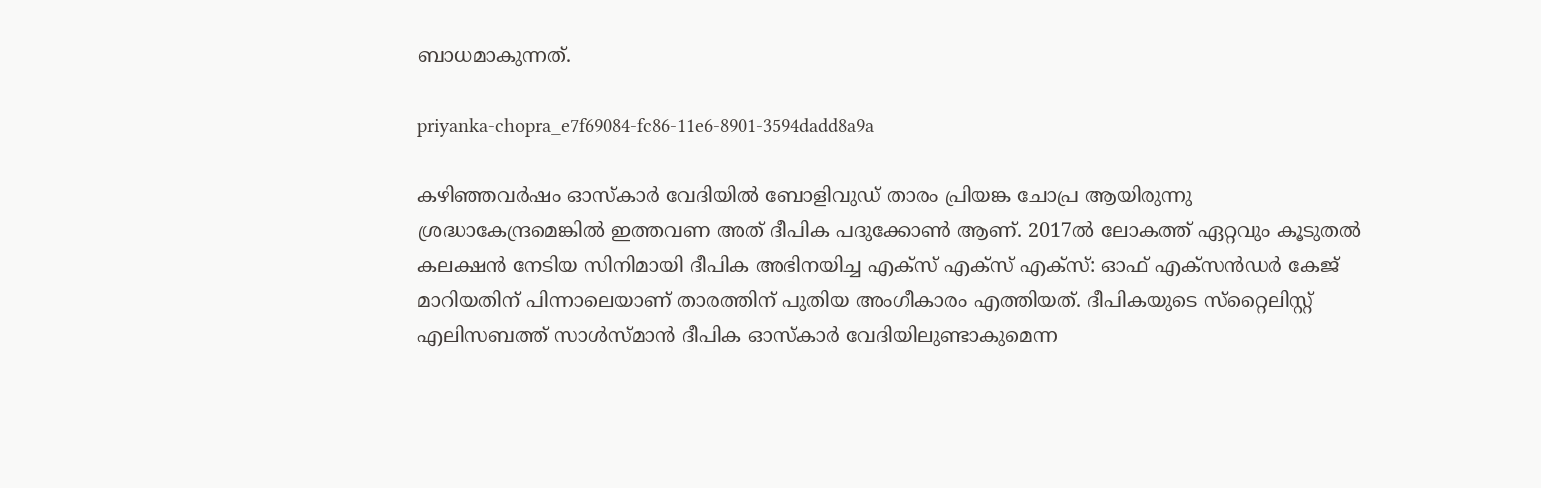ബാധമാകുന്നത്.

priyanka-chopra_e7f69084-fc86-11e6-8901-3594dadd8a9a

കഴിഞ്ഞവര്‍ഷം ഓസ്‌കാര്‍ വേദിയില്‍ ബോളിവുഡ് താരം പ്രിയങ്ക ചോപ്ര ആയിരുന്നു
ശ്രദ്ധാകേന്ദ്രമെങ്കില്‍ ഇത്തവണ അത് ദീപിക പദുക്കോണ്‍ ആണ്. 2017ല്‍ ലോകത്ത് ഏറ്റവും കൂടുതല്‍ കലക്ഷന്‍ നേടിയ സിനിമായി ദീപിക അഭിനയിച്ച എക്‌സ് എക്‌സ് എക്‌സ്: ഓഫ് എക്‌സന്‍ഡര്‍ കേജ് മാറിയതിന് പിന്നാലെയാണ് താരത്തിന് പുതിയ അംഗീകാരം എത്തിയത്. ദീപികയുടെ സ്‌റ്റൈലിസ്റ്റ് എലിസബത്ത് സാള്‍സ്മാന്‍ ദീപിക ഓസ്‌കാര്‍ വേദിയിലുണ്ടാകുമെന്ന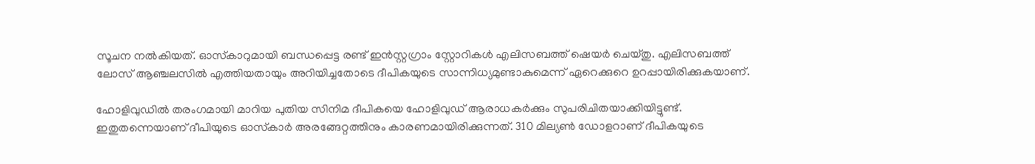സൂചന നല്‍കിയത്. ഓസ്‌കാറുമായി ബന്ധപ്പെട്ട രണ്ട് ഇന്‍സ്റ്റഗ്രാം സ്റ്റോറികള്‍ എലിസബത്ത് ഷെയര്‍ ചെയ്തു. എലിസബത്ത് ലോസ് ആഞ്ചലസില്‍ എത്തിയതായും അറിയിച്ചതോടെ ദീപികയുടെ സാന്നിധ്യമുണ്ടാകുമെന്ന് ഏറെക്കുറെ ഉറപ്പായിരിക്കുകയാണ്.

ഹോളിവുഡില്‍ തരംഗമായി മാറിയ പുതിയ സിനിമ ദീപികയെ ഹോളിവുഡ് ആരാധകര്‍ക്കും സുപരിചിതയാക്കിയിട്ടുണ്ട്. ഇതുതന്നെയാണ് ദീപിയുടെ ഓസ്‌കാര്‍ അരങ്ങേറ്റത്തിനും കാരണമായിരിക്കുന്നത്. 310 മില്യണ്‍ ഡോളറാണ് ദീപികയുടെ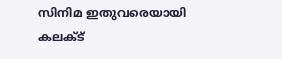സിനിമ ഇതുവരെയായി കലക്ട്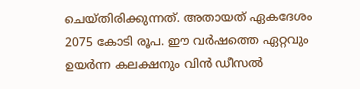ചെയ്തിരിക്കുന്നത്. അതായത് ഏകദേശം 2075 കോടി രൂപ. ഈ വര്‍ഷത്തെ ഏറ്റവും ഉയര്‍ന്ന കലക്ഷനും വിന്‍ ഡീസല്‍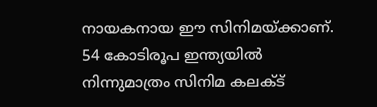നായകനായ ഈ സിനിമയ്ക്കാണ്. 54 കോടിരൂപ ഇന്ത്യയില്‍ നിന്നുമാത്രം സിനിമ കലക്ട്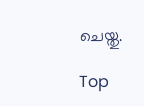ചെയ്തു.

Top